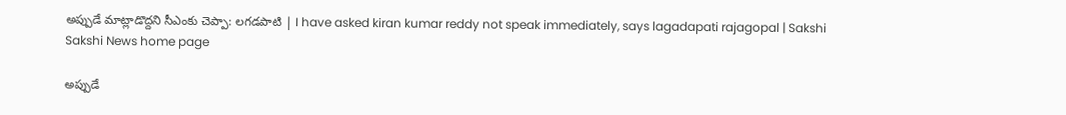అప్పుడే మాట్లాడొద్దని సీఎంకు చెప్పా: లగడపాటి | I have asked kiran kumar reddy not speak immediately, says lagadapati rajagopal | Sakshi
Sakshi News home page

అప్పుడే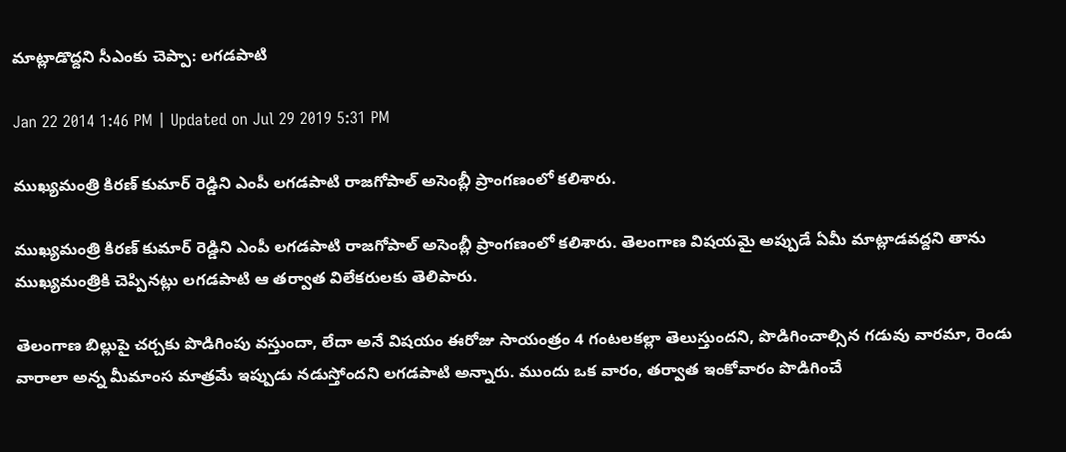మాట్లాడొద్దని సీఎంకు చెప్పా: లగడపాటి

Jan 22 2014 1:46 PM | Updated on Jul 29 2019 5:31 PM

ముఖ్యమంత్రి కిరణ్ కుమార్ రెడ్డిని ఎంపీ లగడపాటి రాజగోపాల్ అసెంబ్లీ ప్రాంగణంలో కలిశారు.

ముఖ్యమంత్రి కిరణ్ కుమార్ రెడ్డిని ఎంపీ లగడపాటి రాజగోపాల్ అసెంబ్లీ ప్రాంగణంలో కలిశారు. తెలంగాణ విషయమై అప్పుడే ఏమీ మాట్లాడవద్దని తాను ముఖ్యమంత్రికి చెప్పినట్లు లగడపాటి ఆ తర్వాత విలేకరులకు తెలిపారు.

తెలంగాణ బిల్లుపై చర్చకు పొడిగింపు వస్తుందా, లేదా అనే విషయం ఈరోజు సాయంత్రం 4 గంటలకల్లా తెలుస్తుందని, పొడిగించాల్సిన గడువు వారమా, రెండు వారాలా అన్న మీమాంస మాత్రమే ఇప్పుడు నడుస్తోందని లగడపాటి అన్నారు. ముందు ఒక వారం, తర్వాత ఇంకోవారం పొడిగించే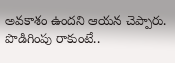అవకాశం ఉందని ఆయన చెప్పారు. పొడిగింపు రాకుంటే..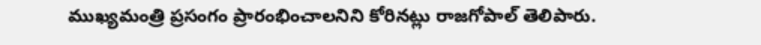ముఖ్యమంత్రి ప్రసంగం ప్రారంభించాలనిని కోరినట్లు రాజగోపాల్ తెలిపారు.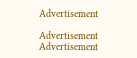Advertisement

Advertisement
Advertisement